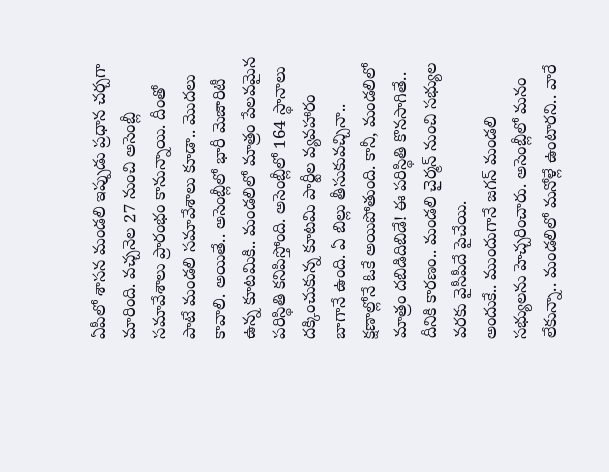ఏపీలో శాసన మండలి ఇప్పుడు ప్రధాన చర్చగా మారింది. వచ్చనెల 27 నుంచి అసెంబ్లీ సమావేశాలు ప్రారంభం కానున్నాయి. దీంతో పాటే మండలి సమావేశాలు కూడా.. మొదలు కావాలి. అయితే.. అసెంబ్లీలో భారీ మెజారిటీ ఉన్న కూటమికి.. మండలిలో మాత్రం పేలవమైన పరిస్థితి కనిపిస్తోంది. అసెంబ్లీలో 164 స్థానాలు దక్కించుకున్న కూటమి పార్టీల వ్యవహారం బాగానే ఉంది. ఏ బిల్లు తీసుకువచ్చినా.. క్షణాల్లోనే ఓకే అయిపోతుంది. కానీ, మండలిలో మాత్రం దబిడిదిబిడే! ఈ పరిస్థితి కొనసాగితే.. దీనికి కారణం.. మండలి చైర్మన్ నుంచి సభ్యుల వరకు వైసీపీదే పైచేయి.
అందుకే.. ముందుగానే జగన్ మండలి సభ్యులను హెచ్చరించారు. అసెంబ్లీలో మనం లేకున్నా.. మండలిలో మనోళ్లే ఉంటారని.. వారే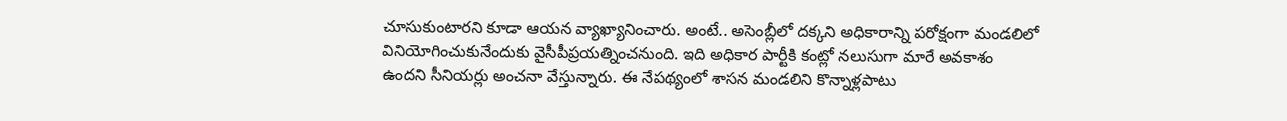చూసుకుంటారని కూడా ఆయన వ్యాఖ్యానించారు. అంటే.. అసెంబ్లీలో దక్కని అధికారాన్ని పరోక్షంగా మండలిలో వినియోగించుకునేందుకు వైసీపీప్రయత్నించనుంది. ఇది అధికార పార్టీకి కంట్లో నలుసుగా మారే అవకాశం ఉందని సీనియర్లు అంచనా వేస్తున్నారు. ఈ నేపథ్యంలో శాసన మండలిని కొన్నాళ్లపాటు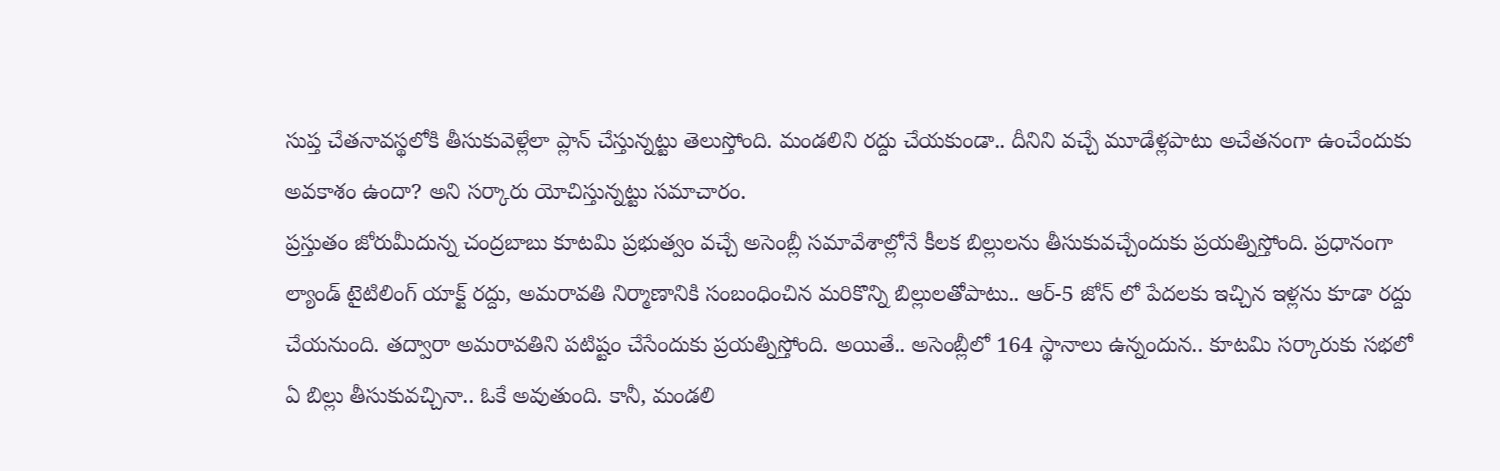సుప్త చేతనావస్థలోకి తీసుకువెళ్లేలా ప్లాన్ చేస్తున్నట్టు తెలుస్తోంది. మండలిని రద్దు చేయకుండా.. దీనిని వచ్చే మూడేళ్లపాటు అచేతనంగా ఉంచేందుకు అవకాశం ఉందా? అని సర్కారు యోచిస్తున్నట్టు సమాచారం.
ప్రస్తుతం జోరుమీదున్న చంద్రబాబు కూటమి ప్రభుత్వం వచ్చే అసెంబ్లీ సమావేశాల్లోనే కీలక బిల్లులను తీసుకువచ్చేందుకు ప్రయత్నిస్తోంది. ప్రధానంగా ల్యాండ్ టైటిలింగ్ యాక్ట్ రద్దు, అమరావతి నిర్మాణానికి సంబంధించిన మరికొన్ని బిల్లులతోపాటు.. ఆర్-5 జోన్ లో పేదలకు ఇచ్చిన ఇళ్లను కూడా రద్దు చేయనుంది. తద్వారా అమరావతిని పటిష్టం చేసేందుకు ప్రయత్నిస్తోంది. అయితే.. అసెంబ్లీలో 164 స్థానాలు ఉన్నందున.. కూటమి సర్కారుకు సభలో ఏ బిల్లు తీసుకువచ్చినా.. ఓకే అవుతుంది. కానీ, మండలి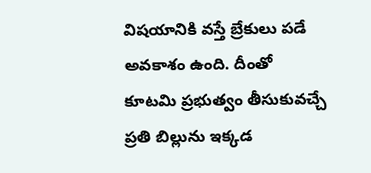విషయానికి వస్తే బ్రేకులు పడే అవకాశం ఉంది. దీంతో కూటమి ప్రభుత్వం తీసుకువచ్చే ప్రతి బిల్లును ఇక్కడ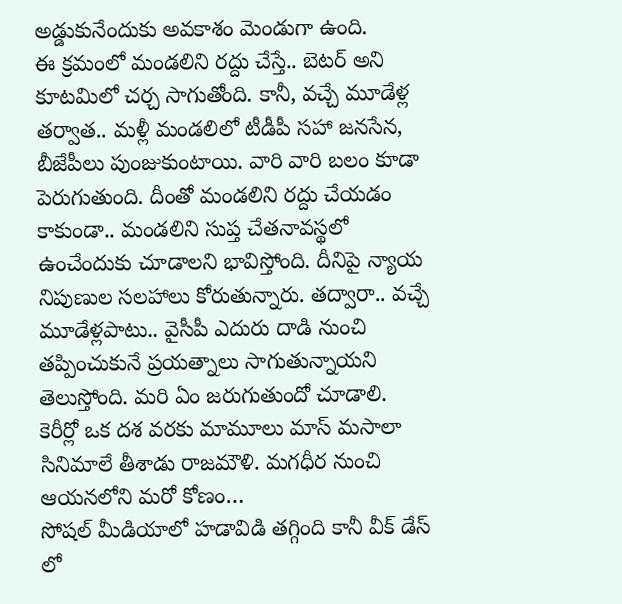అడ్డుకునేందుకు అవకాశం మెండుగా ఉంది.
ఈ క్రమంలో మండలిని రద్దు చేస్తే.. బెటర్ అని కూటమిలో చర్చ సాగుతోంది. కానీ, వచ్చే మూడేళ్ల తర్వాత.. మళ్లీ మండలిలో టీడీపీ సహా జనసేన, బీజేపీలు పుంజుకుంటాయి. వారి వారి బలం కూడా పెరుగుతుంది. దీంతో మండలిని రద్దు చేయడం కాకుండా.. మండలిని సుప్త చేతనావస్థలో ఉంచేందుకు చూడాలని భావిస్తోంది. దీనిపై న్యాయ నిపుణుల సలహాలు కోరుతున్నారు. తద్వారా.. వచ్చే మూడేళ్లపాటు.. వైసీపీ ఎదురు దాడి నుంచి తప్పించుకునే ప్రయత్నాలు సాగుతున్నాయని తెలుస్తోంది. మరి ఏం జరుగుతుందో చూడాలి.
కెరీర్లో ఒక దశ వరకు మామూలు మాస్ మసాలా సినిమాలే తీశాడు రాజమౌళి. మగధీర నుంచి ఆయనలోని మరో కోణం…
సోషల్ మీడియాలో హడావిడి తగ్గింది కానీ వీక్ డేస్ లో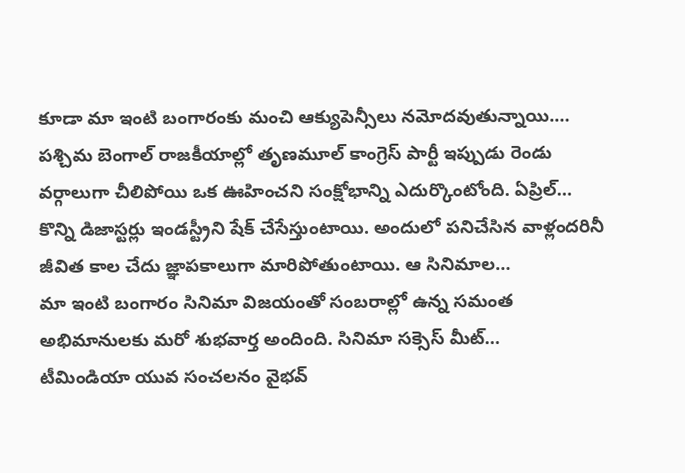కూడా మా ఇంటి బంగారంకు మంచి ఆక్యుపెన్సీలు నమోదవుతున్నాయి.…
పశ్చిమ బెంగాల్ రాజకీయాల్లో తృణమూల్ కాంగ్రెస్ పార్టీ ఇప్పుడు రెండు వర్గాలుగా చీలిపోయి ఒక ఊహించని సంక్షోభాన్ని ఎదుర్కొంటోంది. ఏప్రిల్…
కొన్ని డిజాస్టర్లు ఇండస్ట్రీని షేక్ చేసేస్తుంటాయి. అందులో పనిచేసిన వాళ్లందరినీ జీవిత కాల చేదు జ్ఞాపకాలుగా మారిపోతుంటాయి. ఆ సినిమాల…
మా ఇంటి బంగారం సినిమా విజయంతో సంబరాల్లో ఉన్న సమంత అభిమానులకు మరో శుభవార్త అందింది. సినిమా సక్సెస్ మీట్…
టీమిండియా యువ సంచలనం వైభవ్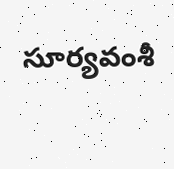సూర్యవంశీ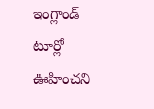ఇంగ్లాండ్ టూర్లో ఊహించని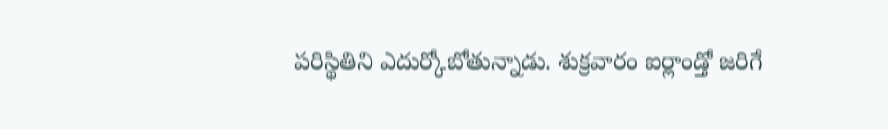పరిస్థితిని ఎదుర్కోబోతున్నాడు. శుక్రవారం ఐర్లాండ్తో జరిగే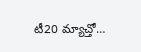టీ20 మ్యాచ్తో…